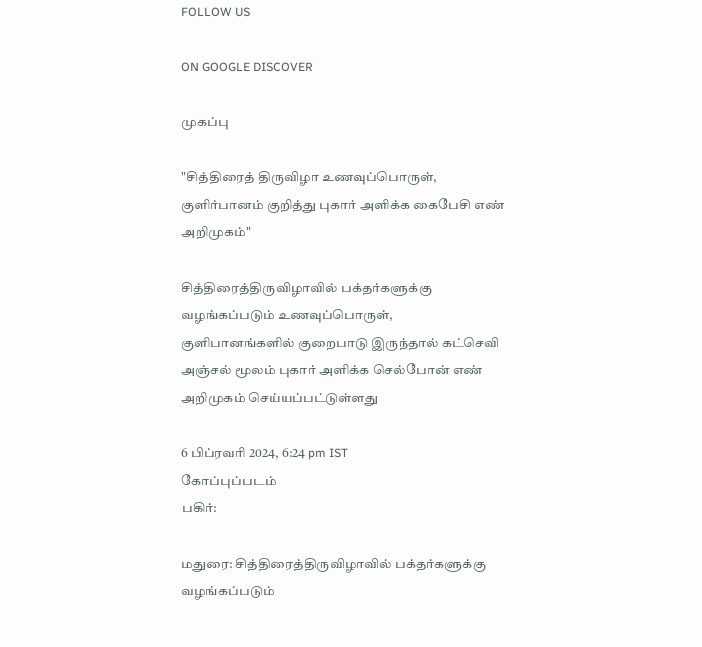FOLLOW US

ON GOOGLE DISCOVER

முகப்பு

"சித்திரைத் திருவிழா உணவுப்பொருள், குளிர்பானம் குறித்து புகார் அளிக்க கைபேசி எண் அறிமுகம்"

சித்திரைத்திருவிழாவில் பக்தர்களுக்கு வழங்கப்படும் உணவுப்பொருள், குளிபானங்களில் குறைபாடு இருந்தால் கட்செவி அஞ்சல் மூலம் புகார் அளிக்க செல்போன் எண் அறிமுகம் செய்யப்பட்டுள்ளது

6 பிப்ரவரி 2024, 6:24 pm IST
கோப்புப்படம்
பகிர்:

மதுரை: சித்திரைத்திருவிழாவில் பக்தர்களுக்கு வழங்கப்படும்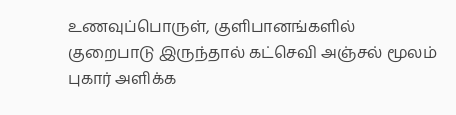உணவுப்பொருள், குளிபானங்களில் குறைபாடு இருந்தால் கட்செவி அஞ்சல் மூலம் புகார் அளிக்க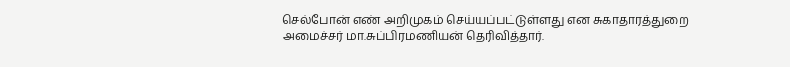செல்போன் எண் அறிமுகம் செய்யப்பட்டுள்ளது என சுகாதாரத்துறை அமைச்சர் மா.சுப்பிரமணியன் தெரிவித்தார்.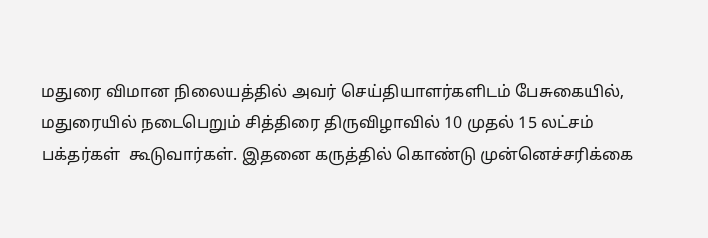மதுரை விமான நிலையத்தில் அவர் செய்தியாளர்களிடம் பேசுகையில், மதுரையில் நடைபெறும் சித்திரை திருவிழாவில் 10 முதல் 15 லட்சம் பக்தர்கள்  கூடுவார்கள். இதனை கருத்தில் கொண்டு முன்னெச்சரிக்கை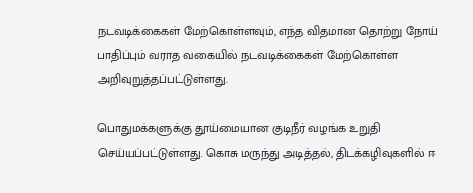நடவடிக்கைகள் மேற்கொள்ளவும், எந்த விதமான தொற்று நோய் பாதிப்பும் வராத வகையில் நடவடிக்கைகள் மேற்கொள்ள அறிவுறுத்தப்பட்டுள்ளது.

பொதுமக்களுக்கு தூய்மையான குடிநீர் வழங்க உறுதி செய்யப்பட்டுள்ளது. கொசு மருந்து அடித்தல், திடக்கழிவுகளில் ஈ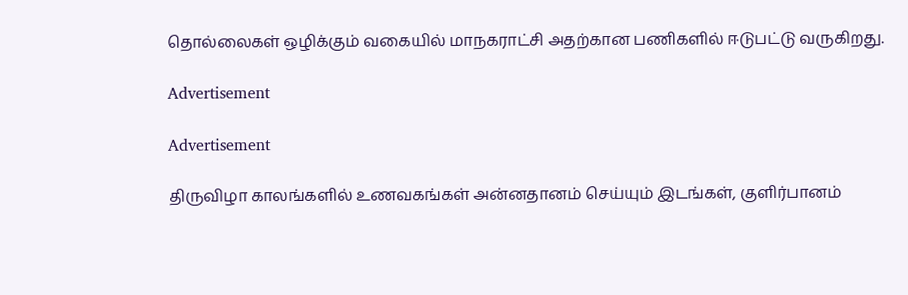தொல்லைகள் ஒழிக்கும் வகையில் மாநகராட்சி அதற்கான பணிகளில் ஈடுபட்டு வருகிறது.

Advertisement

Advertisement

திருவிழா காலங்களில் உணவகங்கள் அன்னதானம் செய்யும் இடங்கள், குளிர்பானம்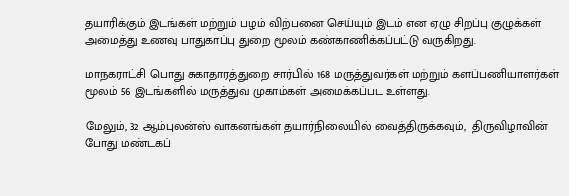தயாரிக்கும் இடங்கள் மற்றும் பழம் விற்பனை செய்யும் இடம் என ஏழு சிறப்பு குழுக்கள் அமைத்து உணவு பாதுகாப்பு துறை மூலம் கண்காணிக்கப்பட்டு வருகிறது.

மாநகராட்சி பொது சுகாதாரத்துறை சார்பில் 168 மருத்துவர்கள் மற்றும் களப்பணியாளர்கள் மூலம் 56 இடங்களில் மருத்துவ முகாம்கள் அமைக்கப்பட உள்ளது.

மேலும், 32 ஆம்புலன்ஸ் வாகனங்கள் தயார்நிலையில் வைத்திருக்கவும்,  திருவிழாவின் போது மண்டகப்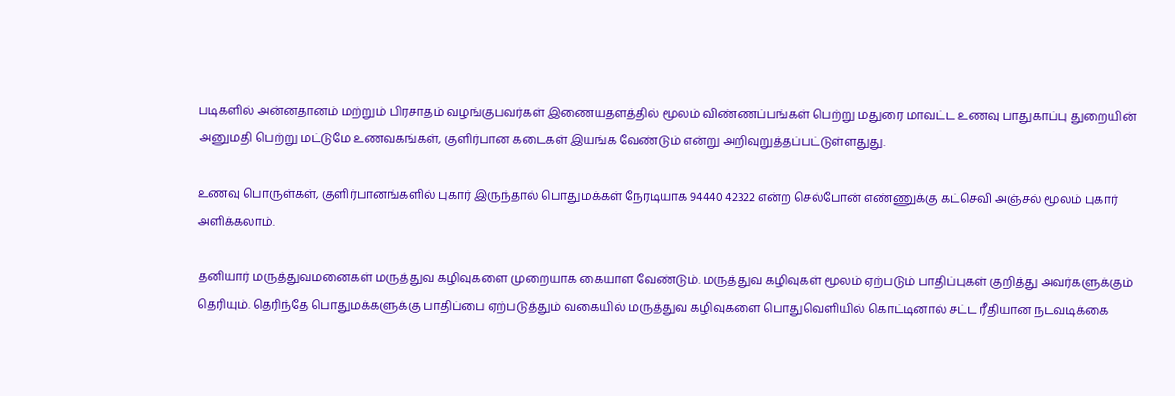படிகளில் அன்னதானம் மற்றும் பிரசாதம் வழங்குபவர்கள் இணையதளத்தில் மூலம் விண்ணப்பங்கள் பெற்று மதுரை மாவட்ட உணவு பாதுகாப்பு துறையின் அனுமதி பெற்று மட்டுமே உணவகங்கள், குளிர்பான கடைகள் இயங்க வேண்டும் என்று அறிவுறுத்தப்பட்டுள்ளதுது.

உணவு பொருள்கள், குளிர்பானங்களில் புகார் இருந்தால் பொதுமக்கள் நேரடியாக 94440 42322 என்ற செல்போன் எண்ணுக்கு கட்செவி அஞ்சல் மூலம் புகார் அளிக்கலாம்.

தனியார் மருத்துவமனைகள் மருத்துவ கழிவுகளை முறையாக கையாள வேண்டும். மருத்துவ கழிவுகள் மூலம் ஏற்படும் பாதிப்புகள் குறித்து அவர்களுக்கும் தெரியும். தெரிந்தே பொதுமக்களுக்கு பாதிப்பை ஏற்படுத்தும் வகையில் மருத்துவ கழிவுகளை பொதுவெளியில் கொட்டினால் சட்ட ரீதியான நடவடிக்கை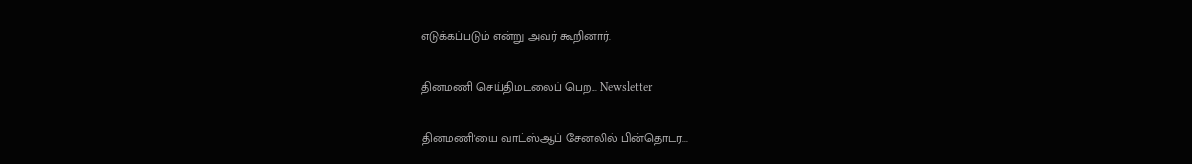எடுக்கப்படும் என்று அவர் கூறினார்.

தினமணி செய்திமடலைப் பெற... Newsletter

தினமணி'யை வாட்ஸ்ஆப் சேனலில் பின்தொடர...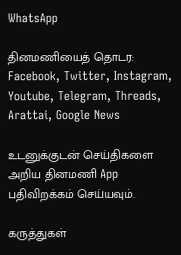WhatsApp

தினமணியைத் தொடர: Facebook, Twitter, Instagram, Youtube, Telegram, Threads, Arattai, Google News

உடனுக்குடன் செய்திகளை அறிய தினமணி App பதிவிறக்கம் செய்யவும்.

கருத்துகள்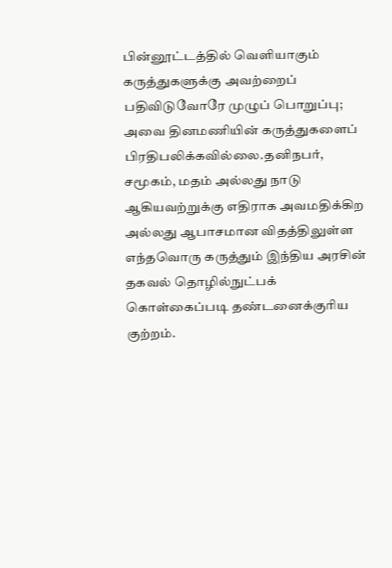பின்னூட்டத்தில் வெளியாகும் கருத்துகளுக்கு அவற்றைப் பதிவிடுவோரே முழுப் பொறுப்பு; அவை தினமணியின் கருத்துகளைப் பிரதிபலிக்கவில்லை.தனிநபர், சமூகம், மதம் அல்லது நாடு ஆகியவற்றுக்கு எதிராக அவமதிக்கிற அல்லது ஆபாசமான விதத்திலுள்ள எந்தவொரு கருத்தும் இந்திய அரசின் தகவல் தொழில்நுட்பக் கொள்கைப்படி தண்டனைக்குரிய குற்றம்.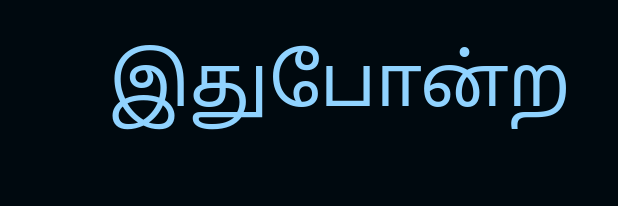இதுபோன்ற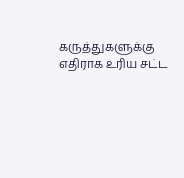கருத்துகளுக்கு எதிராக உரிய சட்ட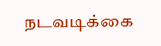நடவடிக்கை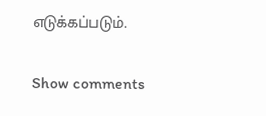எடுக்கப்படும்.

Show comments